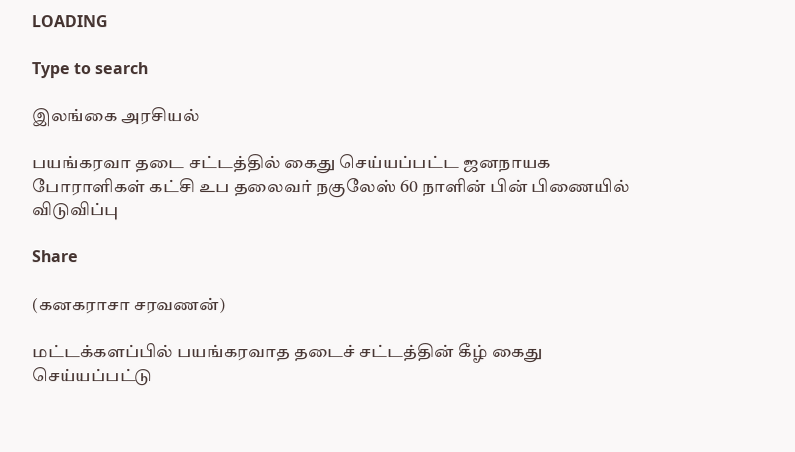LOADING

Type to search

இலங்கை அரசியல்

பயங்கரவா தடை சட்டத்தில் கைது செய்யப்பட்ட ஜனநாயக போராளிகள் கட்சி உப தலைவர் நகுலேஸ் 60 நாளின் பின் பிணையில் விடுவிப்பு

Share

(கனகராசா சரவணன்)

மட்டக்களப்பில் பயங்கரவாத தடைச் சட்டத்தின் கீழ் கைது செய்யப்பட்டு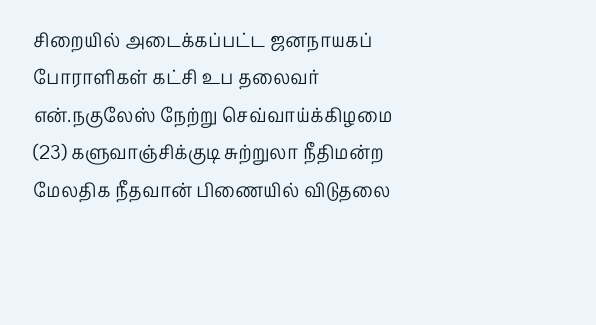சிறையில் அடைக்கப்பட்ட ஜனநாயகப் போராளிகள் கட்சி உப தலைவர் என்.நகுலேஸ் நேற்று செவ்வாய்க்கிழமை (23) களுவாஞ்சிக்குடி சுற்றுலா நீதிமன்ற மேலதிக நீதவான் பிணையில் விடுதலை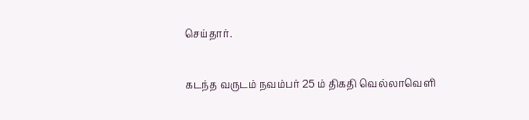செய்தார்.

கடந்த வருடம் நவம்பர் 25 ம் திகதி வெல்லாவெளி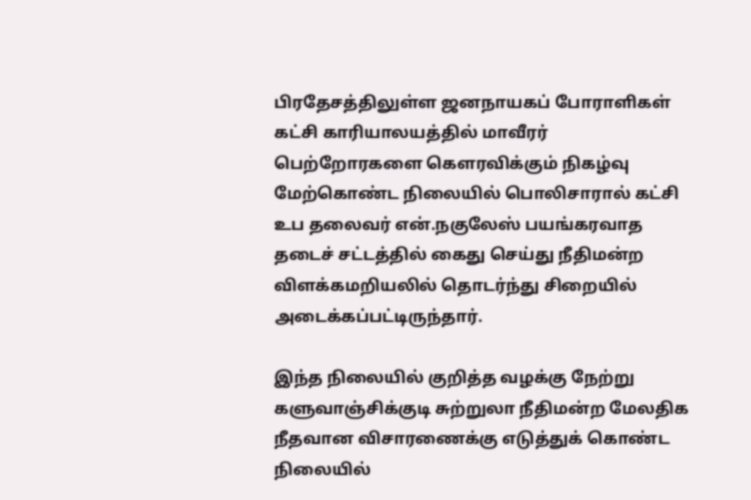பிரதேசத்திலுள்ள ஜனநாயகப் போராளிகள் கட்சி காரியாலயத்தில் மாவீரர் பெற்றோரகளை கௌரவிக்கும் நிகழ்வு மேற்கொண்ட நிலையில் பொலிசாரால் கட்சி உப தலைவர் என்.நகுலேஸ் பயங்கரவாத தடைச் சட்டத்தில் கைது செய்து நீதிமன்ற விளக்கமறியலில் தொடர்ந்து சிறையில் அடைக்கப்பட்டிருந்தார்.

இந்த நிலையில் குறித்த வழக்கு நேற்று களுவாஞ்சிக்குடி சுற்றுலா நீதிமன்ற மேலதிக நீதவான விசாரணைக்கு எடுத்துக் கொண்ட நிலையில்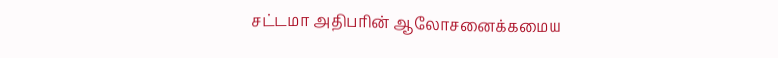சட்டமா அதிபரின் ஆலோசனைக்கமைய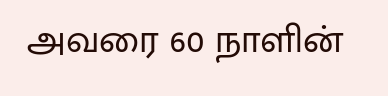அவரை 60 நாளின்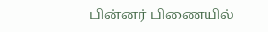பின்னர் பிணையில்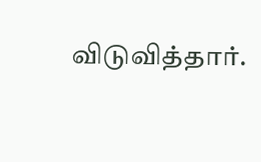விடுவித்தார்.